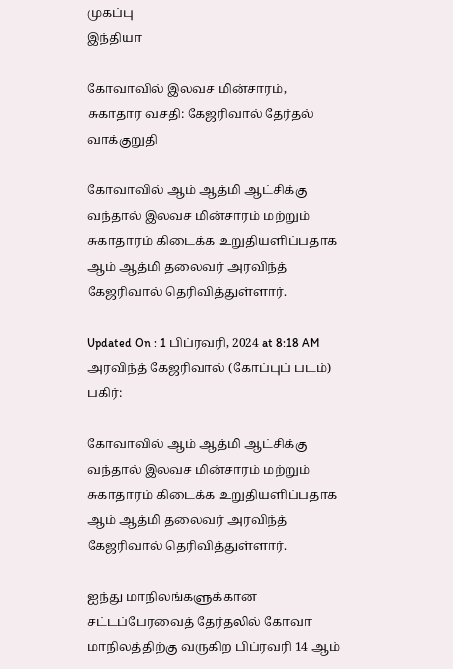முகப்பு
இந்தியா

கோவாவில் இலவச மின்சாரம், சுகாதார வசதி: கேஜரிவால் தேர்தல் வாக்குறுதி

கோவாவில் ஆம் ஆத்மி ஆட்சிக்கு வந்தால் இலவச மின்சாரம் மற்றும் சுகாதாரம் கிடைக்க உறுதியளிப்பதாக ஆம் ஆத்மி தலைவர் அரவிந்த் கேஜரிவால் தெரிவித்துள்ளார்.

Updated On : 1 பிப்ரவரி, 2024 at 8:18 AM
அரவிந்த் கேஜரிவால் (கோப்புப் படம்)
பகிர்:

கோவாவில் ஆம் ஆத்மி ஆட்சிக்கு வந்தால் இலவச மின்சாரம் மற்றும் சுகாதாரம் கிடைக்க உறுதியளிப்பதாக ஆம் ஆத்மி தலைவர் அரவிந்த் கேஜரிவால் தெரிவித்துள்ளார்.

ஐந்து மாநிலங்களுக்கான சட்டப்பேரவைத் தேர்தலில் கோவா மாநிலத்திற்கு வருகிற பிப்ரவரி 14 ஆம்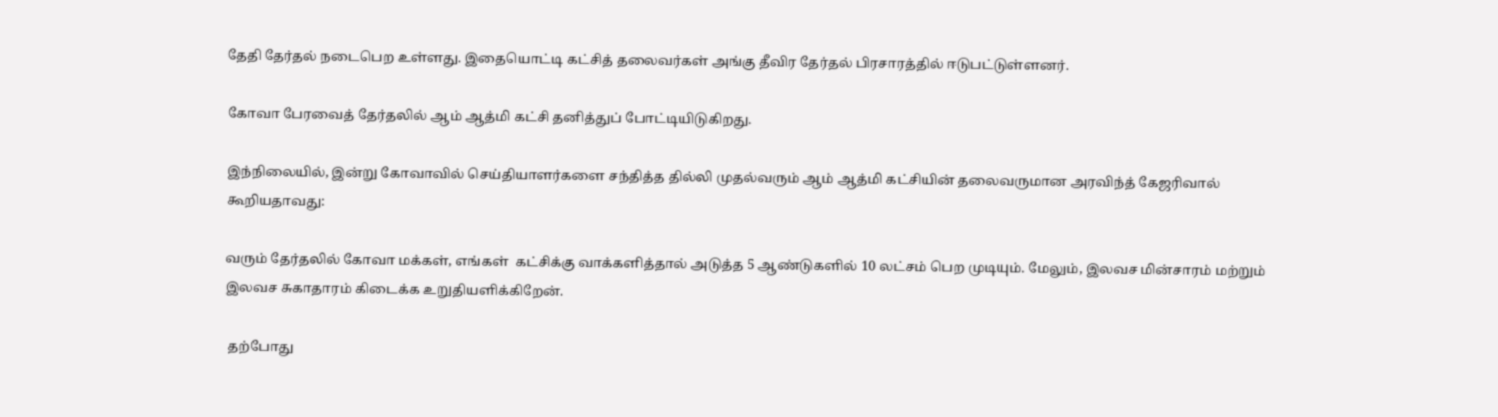தேதி தேர்தல் நடைபெற உள்ளது. இதையொட்டி கட்சித் தலைவர்கள் அங்கு தீவிர தேர்தல் பிரசாரத்தில் ஈடுபட்டுள்ளனர்.

கோவா பேரவைத் தேர்தலில் ஆம் ஆத்மி கட்சி தனித்துப் போட்டியிடுகிறது.

இந்நிலையில், இன்று கோவாவில் செய்தியாளர்களை சந்தித்த தில்லி முதல்வரும் ஆம் ஆத்மி கட்சியின் தலைவருமான அரவிந்த் கேஜரிவால் கூறியதாவது:

வரும் தேர்தலில் கோவா மக்கள், எங்கள்  கட்சிக்கு வாக்களித்தால் அடுத்த 5 ஆண்டுகளில் 10 லட்சம் பெற முடியும். மேலும், இலவச மின்சாரம் மற்றும் இலவச சுகாதாரம் கிடைக்க உறுதியளிக்கிறேன்.

 தற்போது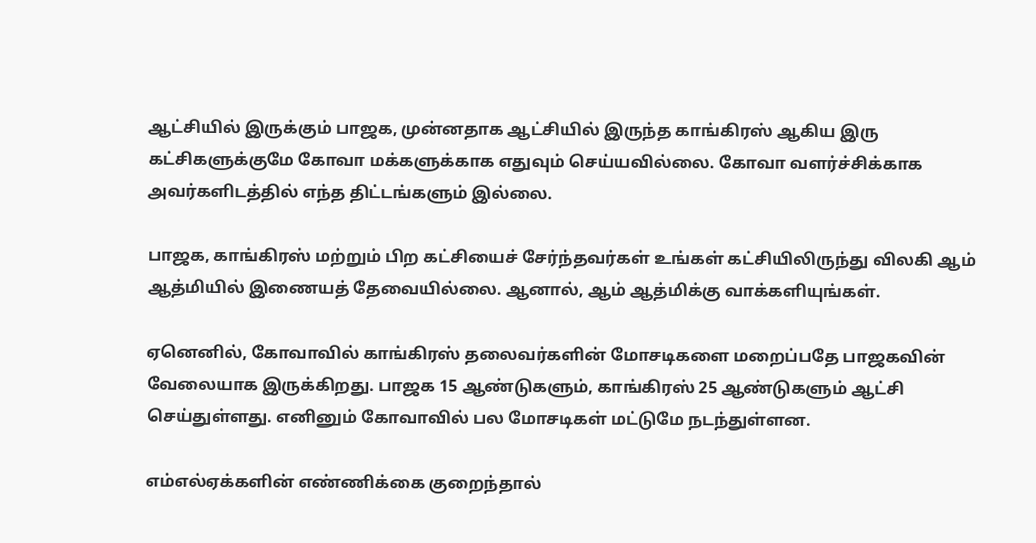ஆட்சியில் இருக்கும் பாஜக, முன்னதாக ஆட்சியில் இருந்த காங்கிரஸ் ஆகிய இரு கட்சிகளுக்குமே கோவா மக்களுக்காக எதுவும் செய்யவில்லை. கோவா வளர்ச்சிக்காக அவர்களிடத்தில் எந்த திட்டங்களும் இல்லை.

பாஜக, காங்கிரஸ் மற்றும் பிற கட்சியைச் சேர்ந்தவர்கள் உங்கள் கட்சியிலிருந்து விலகி ஆம் ஆத்மியில் இணையத் தேவையில்லை. ஆனால், ஆம் ஆத்மிக்கு வாக்களியுங்கள்.

ஏனெனில், கோவாவில் காங்கிரஸ் தலைவர்களின் மோசடிகளை மறைப்பதே பாஜகவின் வேலையாக இருக்கிறது. பாஜக 15 ஆண்டுகளும், காங்கிரஸ் 25 ஆண்டுகளும் ஆட்சி செய்துள்ளது. எனினும் கோவாவில் பல மோசடிகள் மட்டுமே நடந்துள்ளன.

எம்எல்ஏக்களின் எண்ணிக்கை குறைந்தால்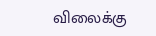விலைக்கு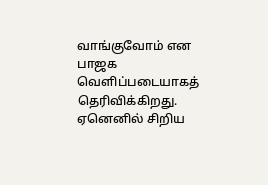வாங்குவோம் என பாஜக வெளிப்படையாகத் தெரிவிக்கிறது. ஏனெனில் சிறிய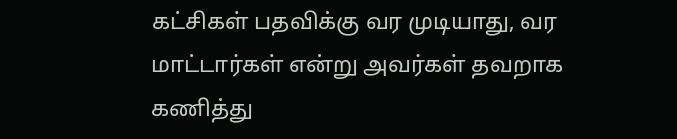கட்சிகள் பதவிக்கு வர முடியாது, வர மாட்டார்கள் என்று அவர்கள் தவறாக கணித்து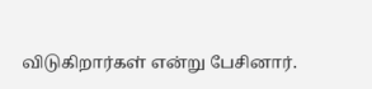விடுகிறார்கள் என்று பேசினார்.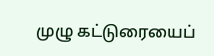முழு கட்டுரையைப்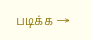படிக்க →